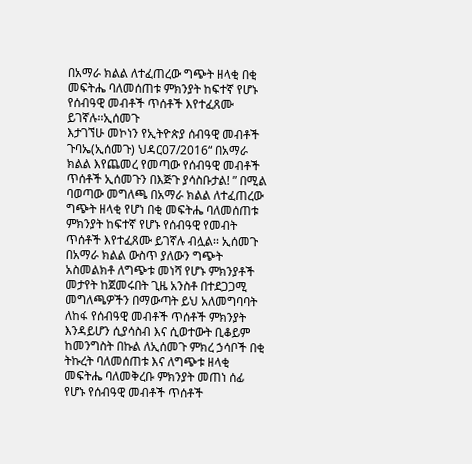በአማራ ክልል ለተፈጠረው ግጭት ዘላቂ በቂ መፍትሔ ባለመሰጠቱ ምክንያት ከፍተኛ የሆኑ የሰብዓዊ መብቶች ጥሰቶች እየተፈጸሙ ይገኛሉ፡፡ኢሰመጉ
እታገኘሁ መኮነን የኢትዮጵያ ሰብዓዊ መብቶች ጉባኤ(ኢሰመጉ) ህዳር07/2016“ በአማራ ክልል እየጨመረ የመጣው የሰብዓዊ መብቶች ጥሰቶች ኢሰመጉን በእጅጉ ያሳስቡታል! ” በሚል ባወጣው መግለጫ በአማራ ክልል ለተፈጠረው ግጭት ዘላቂ የሆነ በቂ መፍትሔ ባለመሰጠቱ ምክንያት ከፍተኛ የሆኑ የሰብዓዊ የመብት ጥሰቶች እየተፈጸሙ ይገኛሉ ብሏል፡፡ ኢሰመጉ በአማራ ክልል ውስጥ ያለውን ግጭት አስመልክቶ ለግጭቱ መነሻ የሆኑ ምክንያቶች መታየት ከጀመሩበት ጊዜ አንስቶ በተደጋጋሚ መግለጫዎችን በማውጣት ይህ አለመግባባት ለከፋ የሰብዓዊ መብቶች ጥሰቶች ምክንያት እንዳይሆን ሲያሳስብ እና ሲወተውት ቢቆይም ከመንግስት በኩል ለኢሰመጉ ምክረ ኃሳቦች በቂ ትኩረት ባለመሰጠቱ እና ለግጭቱ ዘላቂ መፍትሔ ባለመቅረቡ ምክንያት መጠነ ሰፊ የሆኑ የሰብዓዊ መብቶች ጥሰቶች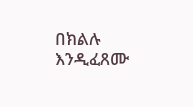በክልሉ እንዲፈጸሙ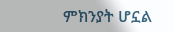ምክንያት ሆኗል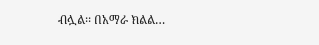ብሏል፡፡ በአማራ ክልል…